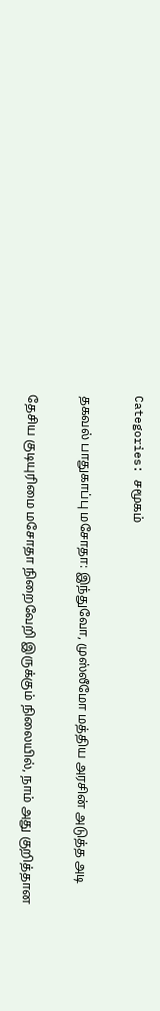Categories: சமூகம்

தகவல் பாதுகாப்பு மசோதா: இந்துவோ, முஸ்லீமோ மத்திய அரசின் அடுத்த அடி

தேசிய குடியுரிமை மசோதா நிறைவேறி இருக்கும் நிலையில், நாம் அது குறித்தான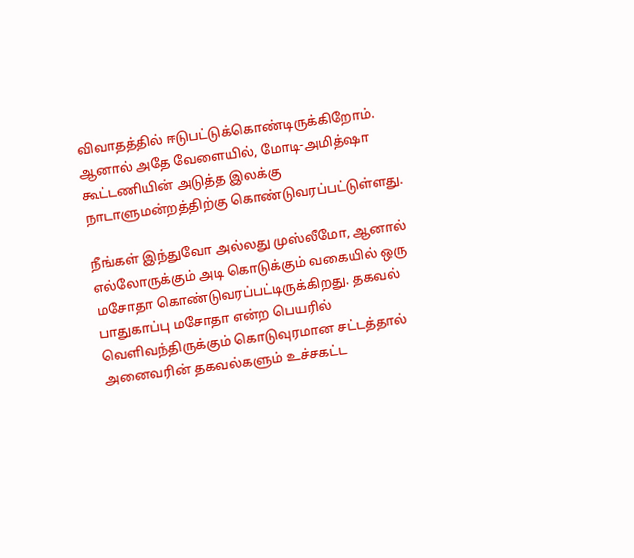விவாதத்தில் ஈடுபட்டுக்கொண்டிருக்கிறோம். ஆனால் அதே வேளையில், மோடி-அமித்ஷா கூட்டணியின் அடுத்த இலக்கு நாடாளுமன்றத்திற்கு கொண்டுவரப்பட்டுள்ளது.

நீங்கள் இந்துவோ அல்லது முஸ்லீமோ, ஆனால் எல்லோருக்கும் அடி கொடுக்கும் வகையில் ஒரு மசோதா கொண்டுவரப்பட்டிருக்கிறது. தகவல் பாதுகாப்பு மசோதா என்ற பெயரில் வெளிவந்திருக்கும் கொடுவுரமான சட்டத்தால் அனைவரின் தகவல்களும் உச்சகட்ட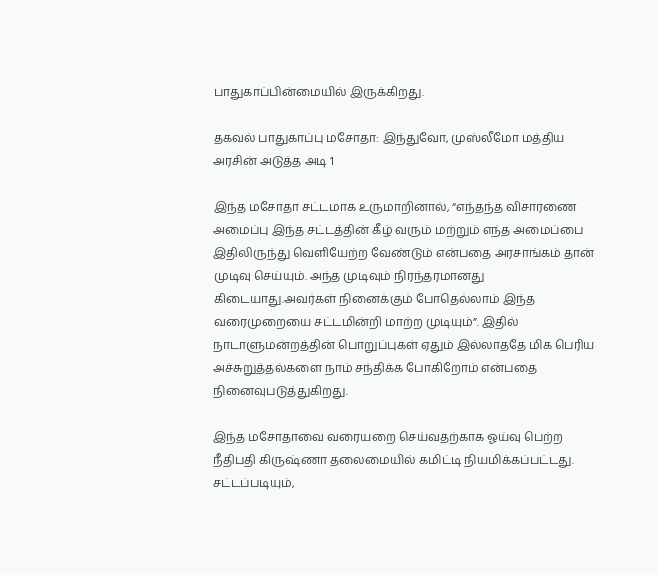பாதுகாப்பின்மையில் இருக்கிறது.

தகவல் பாதுகாப்பு மசோதா: இந்துவோ, முஸ்லீமோ மத்திய அரசின் அடுத்த அடி 1

இந்த மசோதா சட்டமாக உருமாறினால், “எந்தந்த விசாரணை அமைப்பு இந்த சட்டத்தின் கீழ் வரும் மற்றும் எந்த அமைப்பை இதிலிருந்து வெளியேற்ற வேண்டும் என்பதை அரசாங்கம் தான் முடிவு செய்யும். அந்த முடிவும் நிரந்தரமானது கிடையாது.அவர்கள் நினைக்கும் போதெல்லாம் இந்த வரைமுறையை சட்டமின்றி மாற்ற முடியும்”. இதில் நாடாளுமன்றத்தின் பொறுப்புகள் ஏதும் இல்லாததே மிக பெரிய அச்சுறுத்தல்களை நாம் சந்திக்க போகிறோம் என்பதை நினைவுபடுத்துகிறது.

இந்த மசோதாவை வரையறை செய்வதற்காக ஓய்வு பெற்ற நீதிபதி கிருஷ்ணா தலைமையில் கமிட்டி நியமிக்கப்பட்டது. சட்டப்படியும்,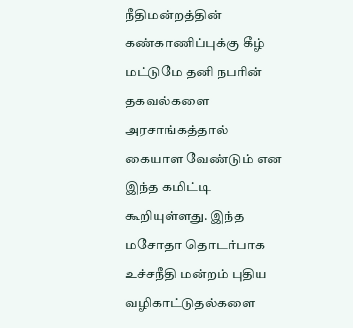நீதிமன்றத்தின் கண்காணிப்புக்கு கீழ் மட்டுமே தனி நபரின் தகவல்களை அரசாங்கத்தால் கையாள வேண்டும் என இந்த கமிட்டி கூறியுள்ளது. இந்த மசோதா தொடர்பாக உச்சநீதி மன்றம் புதிய வழிகாட்டுதல்களை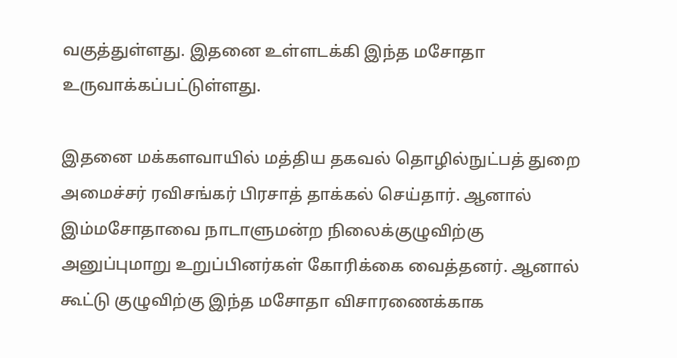வகுத்துள்ளது. இதனை உள்ளடக்கி இந்த மசோதா உருவாக்கப்பட்டுள்ளது.

இதனை மக்களவாயில் மத்திய தகவல் தொழில்நுட்பத் துறை அமைச்சர் ரவிசங்கர் பிரசாத் தாக்கல் செய்தார். ஆனால் இம்மசோதாவை நாடாளுமன்ற நிலைக்குழுவிற்கு அனுப்புமாறு உறுப்பினர்கள் கோரிக்கை வைத்தனர். ஆனால் கூட்டு குழுவிற்கு இந்த மசோதா விசாரணைக்காக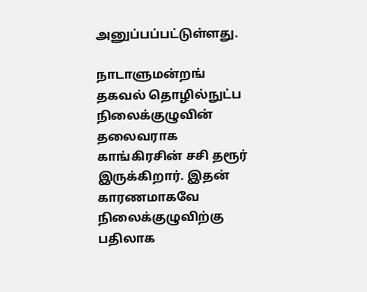அனுப்பப்பட்டுள்ளது.

நாடாளுமன்றங் தகவல் தொழில்நுட்ப நிலைக்குழுவின் தலைவராக காங்கிரசின் சசி தரூர் இருக்கிறார். இதன் காரணமாகவே நிலைக்குழுவிற்கு பதிலாக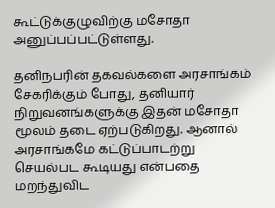கூட்டுக்குழுவிற்கு மசோதா அனுப்பப்பட்டுள்ளது.

தனிநபரின் தகவல்களை அரசாங்கம் சேகரிக்கும் போது, தனியார் நிறுவனங்களுக்கு இதன் மசோதா மூலம் தடை ஏற்படுகிறது. ஆனால் அரசாங்கமே கட்டுப்பாடற்று செயல்பட கூடியது என்பதை மறந்துவிட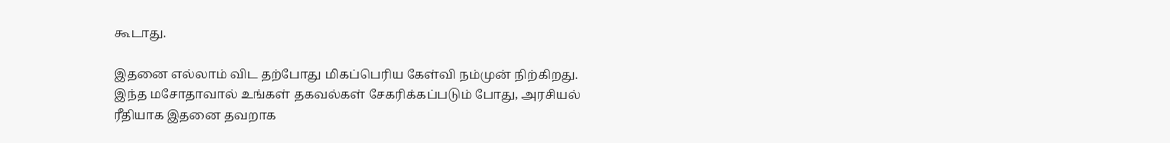கூடாது.

இதனை எல்லாம் விட தற்போது மிகப்பெரிய கேள்வி நம்முன் நிற்கிறது. இந்த மசோதாவால் உங்கள் தகவல்கள் சேகரிக்கப்படும் போது, அரசியல் ரீதியாக இதனை தவறாக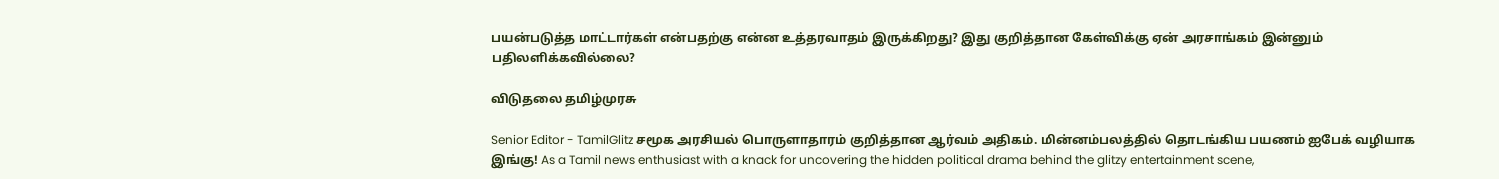பயன்படுத்த மாட்டார்கள் என்பதற்கு என்ன உத்தரவாதம் இருக்கிறது? இது குறித்தான கேள்விக்கு ஏன் அரசாங்கம் இன்னும் பதிலளிக்கவில்லை?

விடுதலை தமிழ்முரசு

Senior Editor - TamilGlitz சமூக அரசியல் பொருளாதாரம் குறித்தான ஆர்வம் அதிகம். மின்னம்பலத்தில் தொடங்கிய பயணம் ஐபேக் வழியாக இங்கு! As a Tamil news enthusiast with a knack for uncovering the hidden political drama behind the glitzy entertainment scene,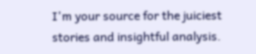I'm your source for the juiciest stories and insightful analysis.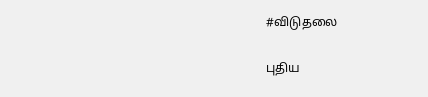#விடுதலை

புதிய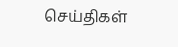செய்திகள்